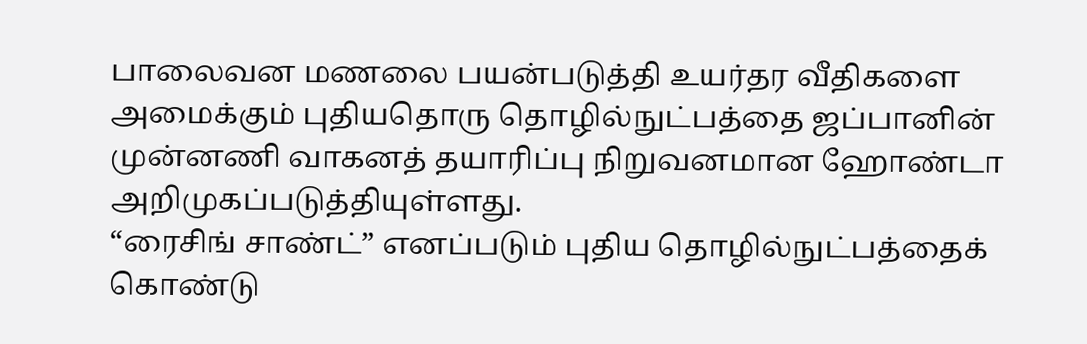பாலைவன மணலை பயன்படுத்தி உயர்தர வீதிகளை அமைக்கும் புதியதொரு தொழில்நுட்பத்தை ஜப்பானின் முன்னணி வாகனத் தயாரிப்பு நிறுவனமான ஹோண்டா அறிமுகப்படுத்தியுள்ளது.
“ரைசிங் சாண்ட்” எனப்படும் புதிய தொழில்நுட்பத்தைக் கொண்டு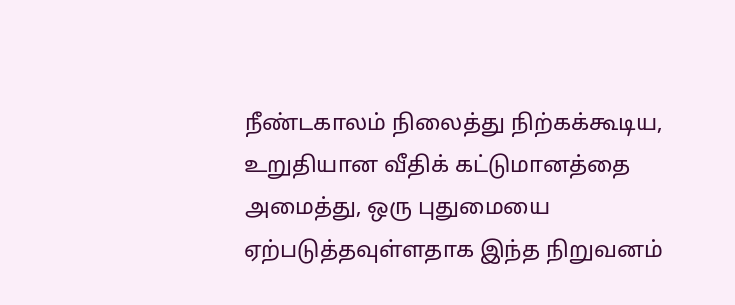நீண்டகாலம் நிலைத்து நிற்கக்கூடிய, உறுதியான வீதிக் கட்டுமானத்தை அமைத்து, ஒரு புதுமையை ஏற்படுத்தவுள்ளதாக இந்த நிறுவனம்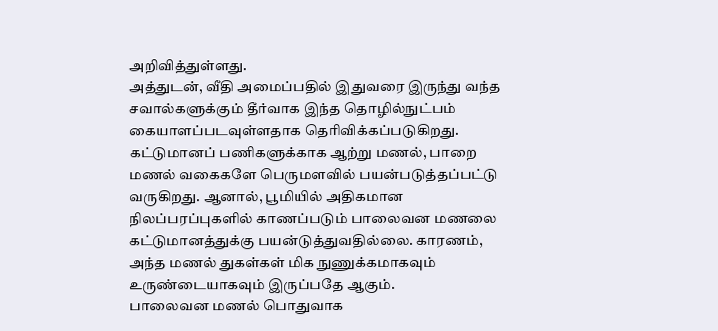அறிவித்துள்ளது.
அத்துடன், வீதி அமைப்பதில் இதுவரை இருந்து வந்த சவால்களுக்கும் தீர்வாக இந்த தொழில்நுட்பம் கையாளப்படவுள்ளதாக தெரிவிக்கப்படுகிறது.
கட்டுமானப் பணிகளுக்காக ஆற்று மணல், பாறை மணல் வகைகளே பெருமளவில் பயன்படுத்தப்பட்டு வருகிறது. ஆனால், பூமியில் அதிகமான நிலப்பரப்புகளில் காணப்படும் பாலைவன மணலை கட்டுமானத்துக்கு பயன்டுத்துவதில்லை. காரணம், அந்த மணல் துகள்கள் மிக நுணுக்கமாகவும் உருண்டையாகவும் இருப்பதே ஆகும்.
பாலைவன மணல் பொதுவாக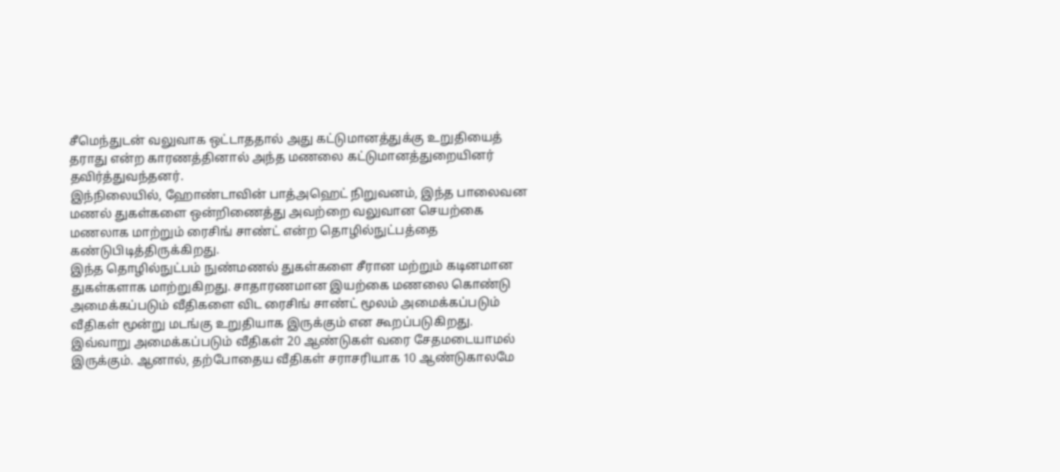சீமெந்துடன் வலுவாக ஒட்டாததால் அது கட்டுமானத்துக்கு உறுதியைத் தராது என்ற காரணத்தினால் அந்த மணலை கட்டுமானத்துறையினர் தவிர்த்துவந்தனர்.
இந்நிலையில், ஹோண்டாவின் பாத்அஹெட் நிறுவனம், இந்த பாலைவன மணல் துகள்களை ஒன்றிணைத்து அவற்றை வலுவான செயற்கை மணலாக மாற்றும் ரைசிங் சாண்ட் என்ற தொழில்நுட்பத்தை கண்டுபிடித்திருக்கிறது.
இந்த தொழில்நுட்பம் நுண்மணல் துகள்களை சீரான மற்றும் கடினமான துகள்களாக மாற்றுகிறது. சாதாரணமான இயற்கை மணலை கொண்டு அமைக்கப்படும் வீதிகளை விட ரைசிங் சாண்ட் மூலம் அமைக்கப்படும் வீதிகள் மூன்று மடங்கு உறுதியாக இருக்கும் என கூறப்படுகிறது.
இவ்வாறு அமைக்கப்படும் வீதிகள் 20 ஆண்டுகள் வரை சேதமடையாமல் இருக்கும். ஆனால், தற்போதைய வீதிகள் சராசரியாக 10 ஆண்டுகாலமே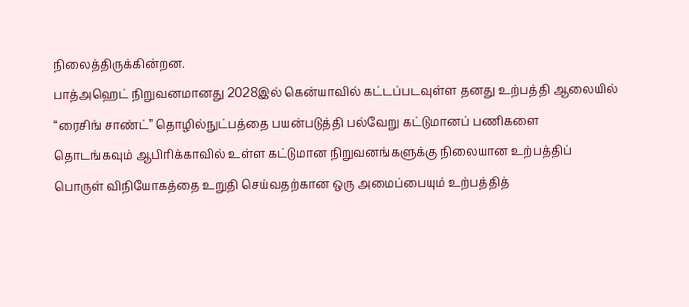நிலைத்திருக்கின்றன.
பாத்அஹெட் நிறுவனமானது 2028இல் கென்யாவில் கட்டப்படவுள்ள தனது உற்பத்தி ஆலையில் “ரைசிங் சாண்ட்” தொழில்நுட்பத்தை பயன்படுத்தி பல்வேறு கட்டுமானப் பணிகளை தொடங்கவும் ஆபிரிக்காவில் உள்ள கட்டுமான நிறுவனங்களுக்கு நிலையான உற்பத்திப் பொருள் விநியோகத்தை உறுதி செய்வதற்கான ஒரு அமைப்பையும் உற்பத்தித்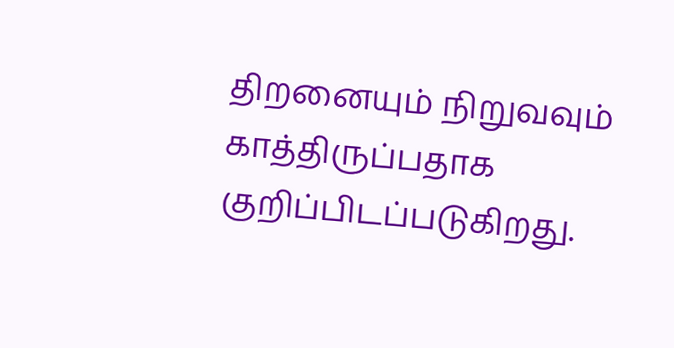திறனையும் நிறுவவும் காத்திருப்பதாக குறிப்பிடப்படுகிறது.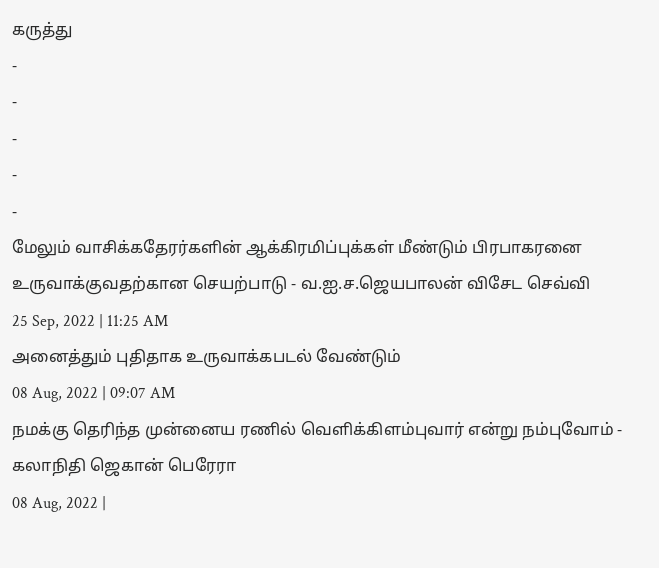கருத்து
-
-
-
-
-
மேலும் வாசிக்கதேரர்களின் ஆக்கிரமிப்புக்கள் மீண்டும் பிரபாகரனை உருவாக்குவதற்கான செயற்பாடு - வ.ஐ.ச.ஜெயபாலன் விசேட செவ்வி
25 Sep, 2022 | 11:25 AM
அனைத்தும் புதிதாக உருவாக்கபடல் வேண்டும்
08 Aug, 2022 | 09:07 AM
நமக்கு தெரிந்த முன்னைய ரணில் வெளிக்கிளம்புவார் என்று நம்புவோம் - கலாநிதி ஜெகான் பெரேரா
08 Aug, 2022 |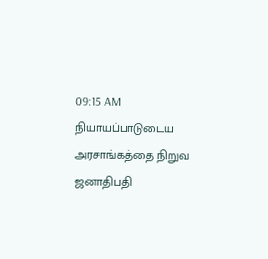09:15 AM
நியாயப்பாடுடைய அரசாங்கத்தை நிறுவ ஜனாதிபதி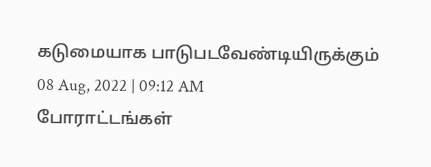கடுமையாக பாடுபடவேண்டியிருக்கும்
08 Aug, 2022 | 09:12 AM
போராட்டங்கள்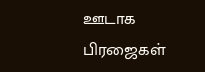ஊடாக பிரஜைகள்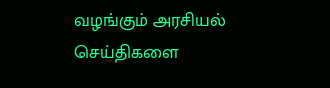வழங்கும் அரசியல் செய்திகளை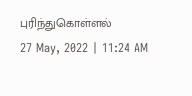புரிந்துகொள்ளல்
27 May, 2022 | 11:24 AM